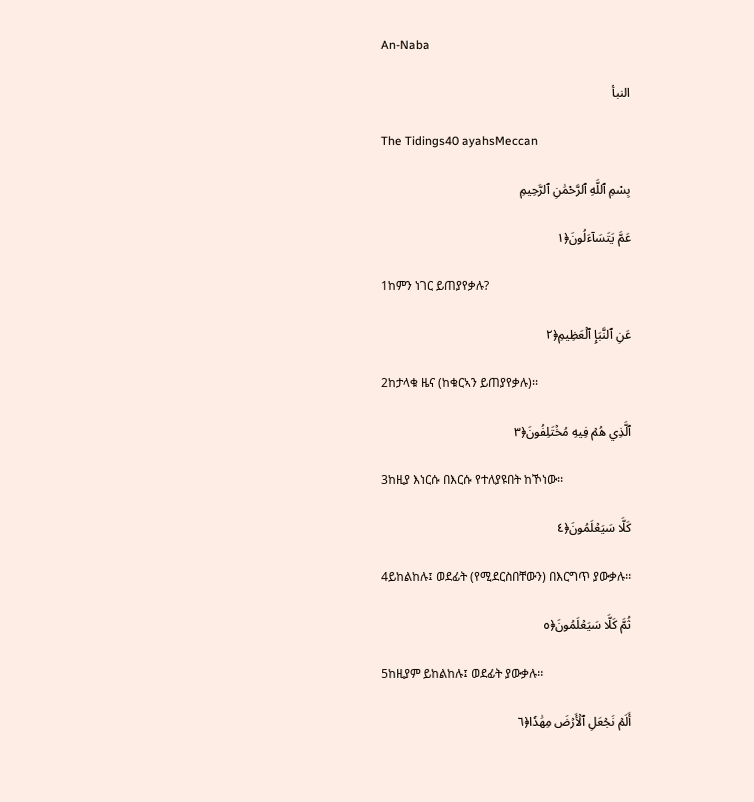An-Naba

النبأ

The Tidings40 ayahsMeccan

بِسْمِ ٱللَّهِ ٱلرَّحْمَٰنِ ٱلرَّحِيمِ

عَمَّ يَتَسَآءَلُونَ﴿١

1ከምን ነገር ይጠያየቃሉ?

عَنِ ٱلنَّبَإِ ٱلۡعَظِيمِ﴿٢

2ከታላቁ ዜና (ከቁርኣን ይጠያየቃሉ)፡፡

ٱلَّذِي هُمۡ فِيهِ مُخۡتَلِفُونَ﴿٣

3ከዚያ እነርሱ በእርሱ የተለያዩበት ከኾነው፡፡

كَلَّا سَيَعۡلَمُونَ﴿٤

4ይከልከሉ፤ ወደፊት (የሚደርስበቸውን) በእርግጥ ያውቃሉ፡፡

ثُمَّ كَلَّا سَيَعۡلَمُونَ﴿٥

5ከዚያም ይከልከሉ፤ ወደፊት ያውቃሉ፡፡

أَلَمۡ نَجۡعَلِ ٱلۡأَرۡضَ مِهَٰدٗا﴿٦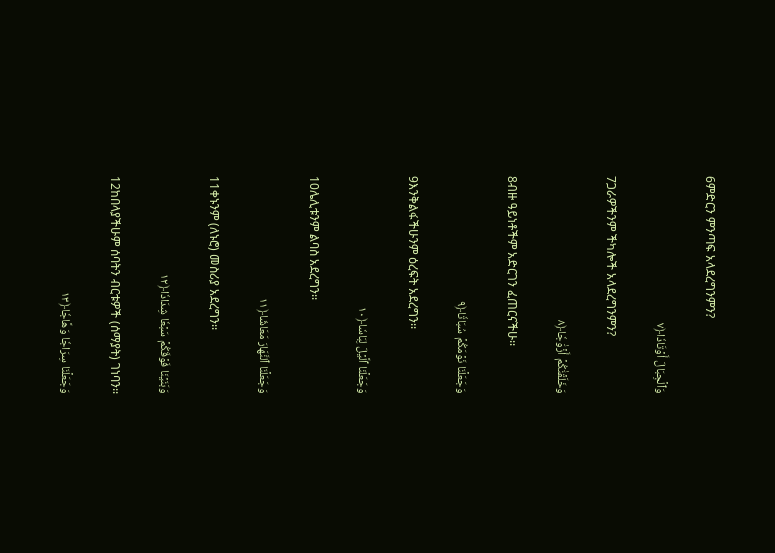6ምድርን ምንጣፍ አላደረግንምን?

وَٱلۡجِبَالَ أَوۡتَادٗا﴿٧

7ጋራዎችንም ችካሎች አላደረግንምን?

وَخَلَقۡنَٰكُمۡ أَزۡوَٰجٗا﴿٨

8ብዙ ዓይነቶችም አድርገን ፈጠርናችሁ፡፡

وَجَعَلۡنَا نَوۡمَكُمۡ سُبَاتٗا﴿٩

9እንቅልፋችሁንም ዕረፍት አደረግን፡፡

وَجَعَلۡنَا ٱلَّيۡلَ لِبَاسٗا﴿١٠

10ሌሊቱንም ልባስ አደረግን፡፡

وَجَعَلۡنَا ٱلنَّهَارَ مَعَاشٗا﴿١١

11ቀኑንም (ለኑሮ) መስሪያ አደረግን፡፡

وَبَنَيۡنَا فَوۡقَكُمۡ سَبۡعٗا شِدَادٗا﴿١٢

12ከበላያችሁም ሰባትን ብርቱዎች (ሰማያት) ገነባን፡፡

وَجَعَلۡنَا سِرَاجٗا وَهَّاجٗا﴿١٣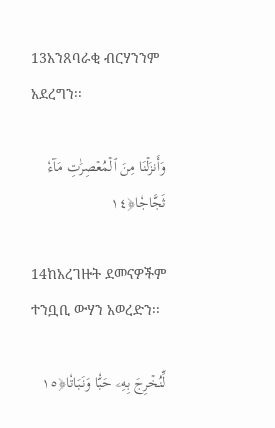13አንጸባራቂ ብርሃንንም አደረግን፡፡

وَأَنزَلۡنَا مِنَ ٱلۡمُعۡصِرَٰتِ مَآءٗ ثَجَّاجٗا﴿١٤

14ከአረገዙት ደመናዎችም ተንቧቢ ውሃን አወረድን፡፡

لِّنُخۡرِجَ بِهِۦ حَبّٗا وَنَبَاتٗا﴿١٥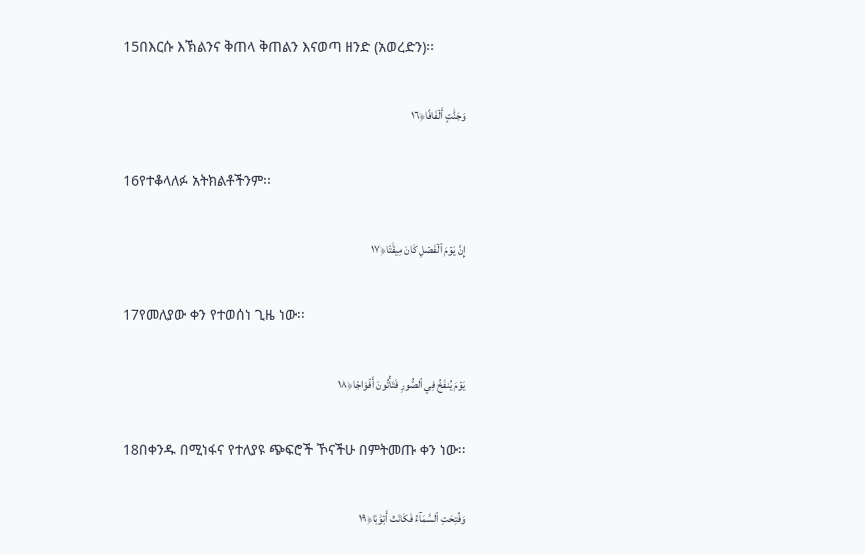15በእርሱ እኽልንና ቅጠላ ቅጠልን እናወጣ ዘንድ (አወረድን)፡፡

وَجَنَّٰتٍ أَلۡفَافًا﴿١٦

16የተቆላለፉ አትክልቶችንም፡፡

إِنَّ يَوۡمَ ٱلۡفَصۡلِ كَانَ مِيقَٰتٗا﴿١٧

17የመለያው ቀን የተወሰነ ጊዜ ነው፡፡

يَوۡمَ يُنفَخُ فِي ٱلصُّورِ فَتَأۡتُونَ أَفۡوَاجٗا﴿١٨

18በቀንዱ በሚነፋና የተለያዩ ጭፍሮች ኾናችሁ በምትመጡ ቀን ነው፡፡

وَفُتِحَتِ ٱلسَّمَآءُ فَكَانَتۡ أَبۡوَٰبٗا﴿١٩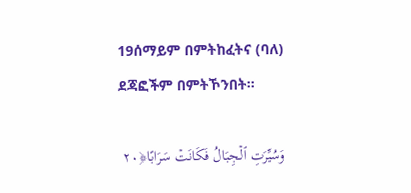19ሰማይም በምትከፈትና (ባለ) ደጃፎችም በምትኾንበት፡፡

وَسُيِّرَتِ ٱلۡجِبَالُ فَكَانَتۡ سَرَابًا﴿٢٠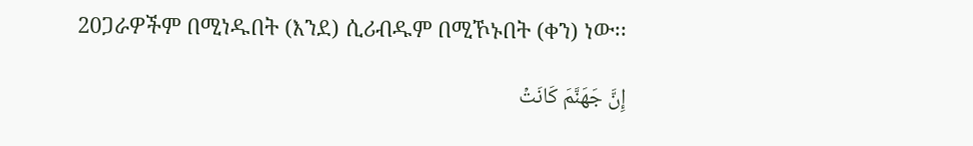20ጋራዎችም በሚነዱበት (እንደ) ሲሪብዱም በሚኾኑበት (ቀን) ነው፡፡

إِنَّ جَهَنَّمَ كَانَتۡ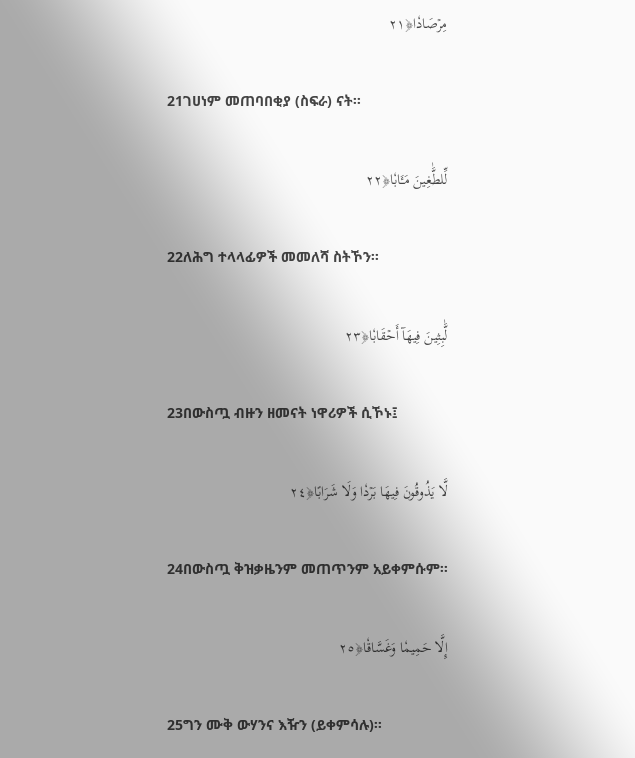مِرۡصَادٗا﴿٢١

21ገሀነም መጠባበቂያ (ስፍራ) ናት፡፡

لِّلطَّٰغِينَ مَـَٔابٗا﴿٢٢

22ለሕግ ተላላፊዎች መመለሻ ስትኾን፡፡

لَّٰبِثِينَ فِيهَآ أَحۡقَابٗا﴿٢٣

23በውስጧ ብዙን ዘመናት ነዋሪዎች ሲኾኑ፤

لَّا يَذُوقُونَ فِيهَا بَرۡدٗا وَلَا شَرَابًا﴿٢٤

24በውስጧ ቅዝቃዜንም መጠጥንም አይቀምሱም፡፡

إِلَّا حَمِيمٗا وَغَسَّاقٗا﴿٢٥

25ግን ሙቅ ውሃንና እዥን (ይቀምሳሉ)፡፡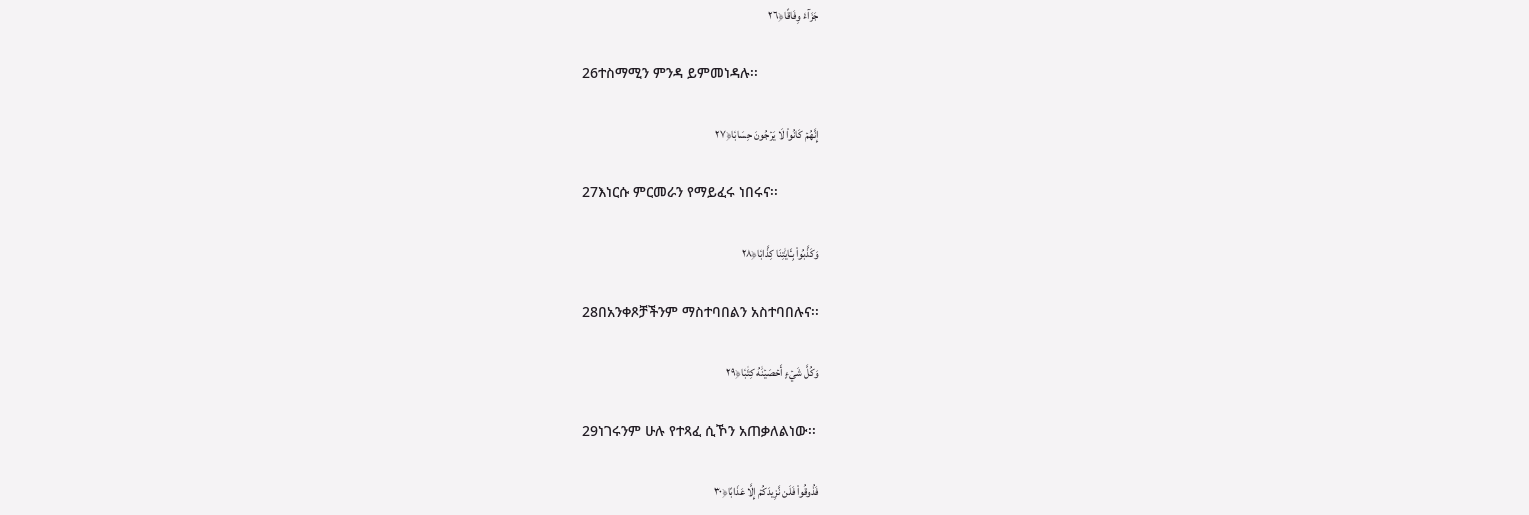جَزَآءٗ وِفَاقًا﴿٢٦

26ተስማሚን ምንዳ ይምመነዳሉ፡፡

إِنَّهُمۡ كَانُواْ لَا يَرۡجُونَ حِسَابٗا﴿٢٧

27እነርሱ ምርመራን የማይፈሩ ነበሩና፡፡

وَكَذَّبُواْ بِـَٔايَٰتِنَا كِذَّابٗا﴿٢٨

28በአንቀጾቻችንም ማስተባበልን አስተባበሉና፡፡

وَكُلَّ شَيۡءٍ أَحۡصَيۡنَٰهُ كِتَٰبٗا﴿٢٩

29ነገሩንም ሁሉ የተጻፈ ሲኾን አጠቃለልነው፡፡

فَذُوقُواْ فَلَن نَّزِيدَكُمۡ إِلَّا عَذَابًا﴿٣٠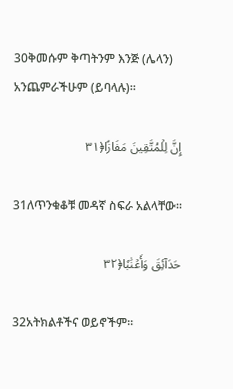30ቅመሱም ቅጣትንም እንጅ (ሌላን) አንጨምራችሁም (ይባላሉ)፡፡

إِنَّ لِلۡمُتَّقِينَ مَفَازًا﴿٣١

31ለጥንቁቆቹ መዳኛ ስፍራ አልላቸው፡፡

حَدَآئِقَ وَأَعۡنَٰبٗا﴿٣٢

32አትክልቶችና ወይኖችም፡፡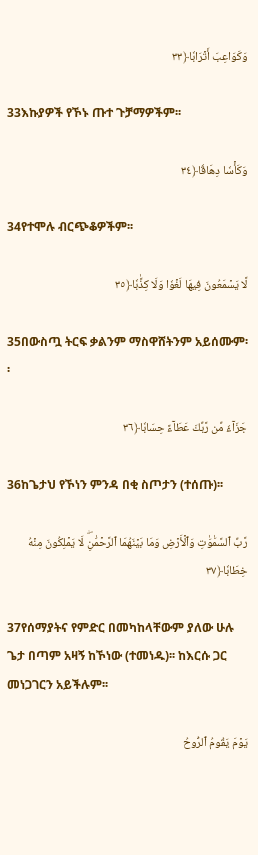وَكَوَاعِبَ أَتۡرَابٗا﴿٣٣

33እኩያዎች የኾኑ ጡተ ጉቻማዎችም፡፡

وَكَأۡسٗا دِهَاقٗا﴿٣٤

34የተሞሉ ብርጭቆዎችም፡፡

لَّا يَسۡمَعُونَ فِيهَا لَغۡوٗا وَلَا كِذَّٰبٗا﴿٣٥

35በውስጧ ትርፍ ቃልንም ማስዋሸትንም አይሰሙም፡፡

جَزَآءٗ مِّن رَّبِّكَ عَطَآءً حِسَابٗا﴿٣٦

36ከጌታህ የኾነን ምንዳ በቂ ስጦታን (ተሰጡ)፡፡

رَّبِّ ٱلسَّمَٰوَٰتِ وَٱلۡأَرۡضِ وَمَا بَيۡنَهُمَا ٱلرَّحۡمَٰنِۖ لَا يَمۡلِكُونَ مِنۡهُ خِطَابٗا﴿٣٧

37የሰማያትና የምድር በመካከላቸውም ያለው ሁሉ ጌታ በጣም አዛኝ ከኾነው (ተመነዱ)፡፡ ከእርሱ ጋር መነጋገርን አይችሉም፡፡

يَوۡمَ يَقُومُ ٱلرُّوحُ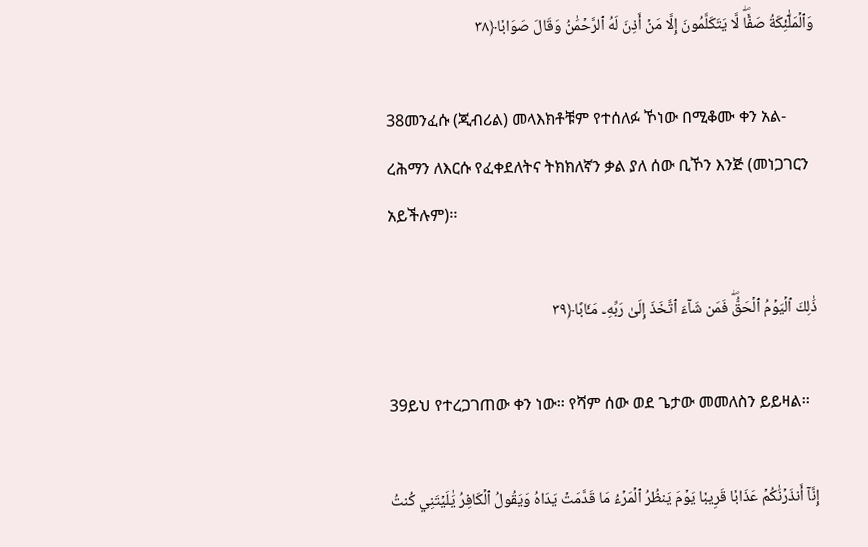وَٱلۡمَلَٰٓئِكَةُ صَفّٗاۖ لَّا يَتَكَلَّمُونَ إِلَّا مَنۡ أَذِنَ لَهُ ٱلرَّحۡمَٰنُ وَقَالَ صَوَابٗا﴿٣٨

38መንፈሱ (ጂብሪል) መላእክቶቹም የተሰለፉ ኾነው በሚቆሙ ቀን አል-ረሕማን ለእርሱ የፈቀደለትና ትክክለኛን ቃል ያለ ሰው ቢኾን እንጅ (መነጋገርን አይችሉም)፡፡

ذَٰلِكَ ٱلۡيَوۡمُ ٱلۡحَقُّۖ فَمَن شَآءَ ٱتَّخَذَ إِلَىٰ رَبِّهِۦ مَـَٔابًا﴿٣٩

39ይህ የተረጋገጠው ቀን ነው፡፡ የሻም ሰው ወደ ጌታው መመለስን ይይዛል፡፡

إِنَّآ أَنذَرۡنَٰكُمۡ عَذَابٗا قَرِيبٗا يَوۡمَ يَنظُرُ ٱلۡمَرۡءُ مَا قَدَّمَتۡ يَدَاهُ وَيَقُولُ ٱلۡكَافِرُ يَٰلَيۡتَنِي كُنتُ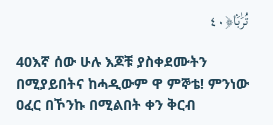تُرَٰبَۢا﴿٤٠

40እኛ ሰው ሁሉ እጆቹ ያስቀደሙትን በሚያይበትና ከሓዲውም ዋ ምኞቴ! ምንነው ዐፈር በኾንኩ በሚልበት ቀን ቅርብ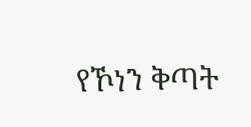የኾነን ቅጣት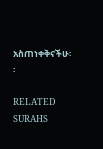አስጠነቀቅናችሁ፡፡

RELATED SURAHS